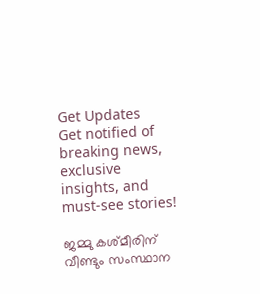Get Updates
Get notified of breaking news, exclusive insights, and must-see stories!

ജമ്മു കശ്മീരിന് വീണ്ടും സംസ്ഥാന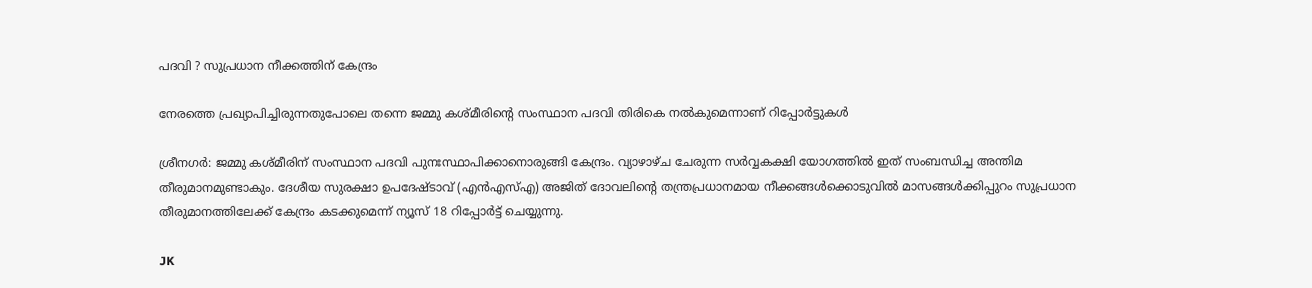പദവി ? സുപ്രധാന നീക്കത്തിന് കേന്ദ്രം

നേരത്തെ പ്രഖ്യാപിച്ചിരുന്നതുപോലെ തന്നെ ജമ്മു കശ്മീരിന്റെ സംസ്ഥാന പദവി തിരികെ നൽകുമെന്നാണ് റിപ്പോർട്ടുകൾ

ശ്രീനഗർ: ജമ്മു കശ്മീരിന് സംസ്ഥാന പദവി പുനഃസ്ഥാപിക്കാനൊരുങ്ങി കേന്ദ്രം. വ്യാഴാഴ്ച ചേരുന്ന സർവ്വകക്ഷി യോഗത്തിൽ ഇത് സംബന്ധിച്ച അന്തിമ തീരുമാനമുണ്ടാകും. ദേശീയ സുരക്ഷാ ഉപദേഷ്ടാവ് (എൻ‌എസ്‌എ) അജിത് ദോവലിന്റെ തന്ത്രപ്രധാനമായ നീക്കങ്ങൾക്കൊടുവിൽ മാസങ്ങൾക്കിപ്പുറം സുപ്രധാന തീരുമാനത്തിലേക്ക് കേന്ദ്രം കടക്കുമെന്ന് ന്യൂസ് 18 റിപ്പോർട്ട് ചെയ്യുന്നു.

JK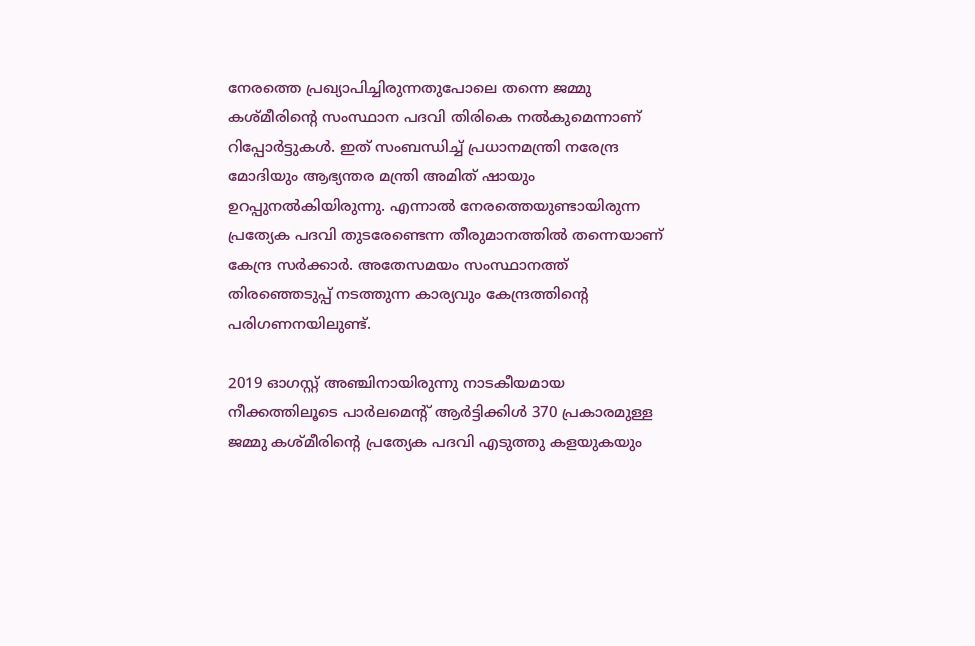നേരത്തെ പ്രഖ്യാപിച്ചിരുന്നതുപോലെ തന്നെ ജമ്മു കശ്മീരിന്റെ സംസ്ഥാന പദവി തിരികെ നൽകുമെന്നാണ് റിപ്പോർട്ടുകൾ. ഇത് സംബന്ധിച്ച് പ്രധാനമന്ത്രി നരേന്ദ്ര മോദിയും ആഭ്യന്തര മന്ത്രി അമിത് ഷായും ഉറപ്പുനൽകിയിരുന്നു. എന്നാൽ നേരത്തെയുണ്ടായിരുന്ന പ്രത്യേക പദവി തുടരേണ്ടെന്ന തീരുമാനത്തിൽ തന്നെയാണ് കേന്ദ്ര സർക്കാർ. അതേസമയം സംസ്ഥാനത്ത് തിരഞ്ഞെടുപ്പ് നടത്തുന്ന കാര്യവും കേന്ദ്രത്തിന്റെ പരിഗണനയിലുണ്ട്.

2019 ഓഗസ്റ്റ് അഞ്ചിനായിരുന്നു നാടകീയമായ നീക്കത്തിലൂടെ പാര്‍ലമെന്റ് ആർട്ടിക്കിൾ 370 പ്രകാരമുള്ള ജമ്മു കശ്മീരിന്റെ പ്രത്യേക പദവി എടുത്തു കളയുകയും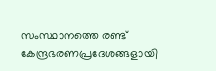സംസ്ഥാനത്തെ രണ്ട് കേന്ദ്രഭരണപ്രദേശങ്ങളായി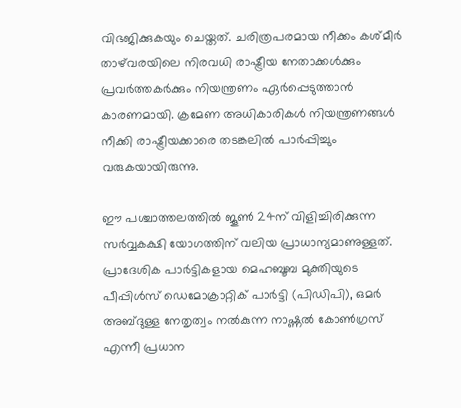വിഭജിക്കുകയും ചെയ്തത്. ചരിത്രപരമായ നീക്കം കശ്മീർ താഴ്‌വരയിലെ നിരവധി രാഷ്ട്രീയ നേതാക്കൾക്കും പ്രവർത്തകർക്കും നിയന്ത്രണം ഏർപ്പെടുത്താൻ കാരണമായി. ക്രമേണ അധികാരികൾ നിയന്ത്രണങ്ങൾ നീക്കി രാഷ്ട്രീയക്കാരെ തടങ്കലിൽ പാർപ്പിച്ചും വരുകയായിരുന്നു.

ഈ പശ്ചാത്തലത്തിൽ ജൂൺ 24ന് വിളിച്ചിരിക്കുന്ന സർവ്വകക്ഷി യോഗത്തിന് വലിയ പ്രാധാന്യമാണുള്ളത്. പ്രാദേശിക പാർട്ടികളായ മെഹബൂബ മുക്തിയുടെ പീപ്പിൾസ് ഡെമോക്രാറ്റിക് പാർട്ടി (പിഡിപി), ഒമർ അബ്ദുള്ള നേതൃത്വം നൽകുന്ന നാഷ്ണൽ കോൺഗ്രസ് എന്നീ പ്രധാന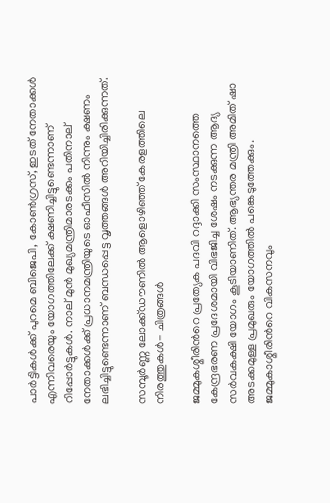പാർട്ടികൾക്ക് പുറമെ ബിജെപി, കോൺഗ്രസ്, ഇടത് നേതാക്കൾ എന്നിവരെയും യോഗത്തിലേക്ക് ക്ഷണിച്ചിട്ടുണ്ടെന്നാണ് റിപ്പോർട്ടുകൾ. നാല് മുൻ മുഖ്യമന്ത്രിമാരടക്കം പതിനാല് നേതാക്കള്‍ക്ക് പ്രധാനമന്ത്രിയുടെ ഓഫീസിൽ നിന്നും ക്ഷണം ലഭിച്ചിട്ടുണ്ടെന്നാണ് ബന്ധപ്പെട്ട വൃത്തങ്ങൾ അറിയിച്ചിരിക്കുന്നത്.

സമ്പൂര്‍ണ്ണ ലോക്ക്ഡൗണില്‍ ആളൊഴിഞ്ഞ് കേരളത്തിലെ നിരത്തുകള്‍- ചിത്രങ്ങള്‍

ജമ്മുകശ്മീരിന്‍റെ പ്രത്യേക പദവി റദ്ദാക്കി സംസ്ഥാനത്തെ കേന്ദ്രഭരണ പ്രദേശമായി വിഭജിച്ച ശേഷം നടക്കുന്ന ആദ്യ സർവകക്ഷി യോഗം കൂടിയാണിത്. ആഭ്യന്തര മന്ത്രി അമിത് ഷാ അടക്കമുള്ള പ്രമുഖരും യോഗത്തിൽ പങ്കെടുത്തേക്കും. ജമ്മുകാശ്മീരിന്‍റെ വികസനവും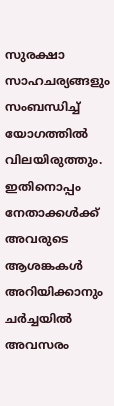സുരക്ഷാ സാഹചര്യങ്ങളും സംബന്ധിച്ച് യോഗത്തിൽ വിലയിരുത്തും. ഇതിനൊപ്പം നേതാക്കൾക്ക് അവരുടെ ആശങ്കകൾ അറിയിക്കാനും ചർച്ചയിൽ അവസരം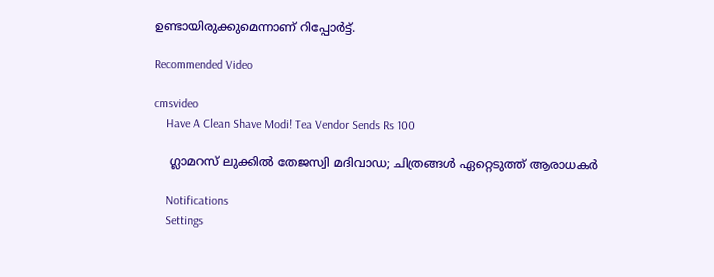ഉണ്ടായിരുക്കുമെന്നാണ് റിപ്പോർട്ട്.

Recommended Video

cmsvideo
    Have A Clean Shave Modi! Tea Vendor Sends Rs 100

    ഗ്ലാമറസ് ലുക്കിൽ തേജസ്വി മദിവാഡ; ചിത്രങ്ങൾ ഏറ്റെടുത്ത് ആരാധകർ

    Notifications
    Settings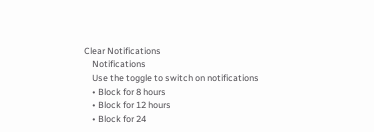Clear Notifications
    Notifications
    Use the toggle to switch on notifications
    • Block for 8 hours
    • Block for 12 hours
    • Block for 24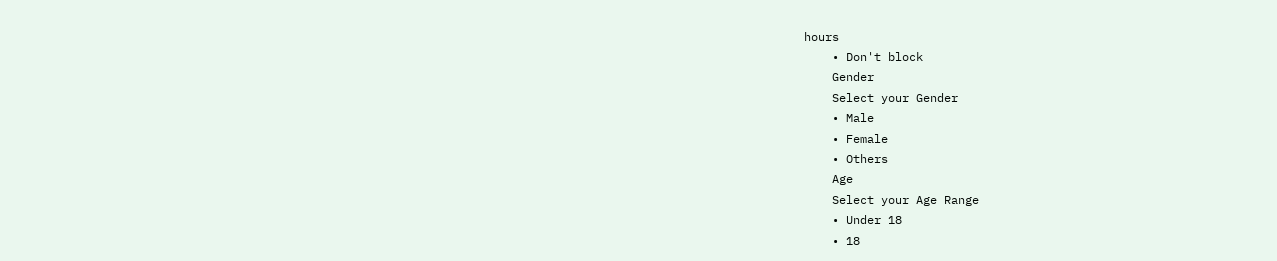hours
    • Don't block
    Gender
    Select your Gender
    • Male
    • Female
    • Others
    Age
    Select your Age Range
    • Under 18
    • 18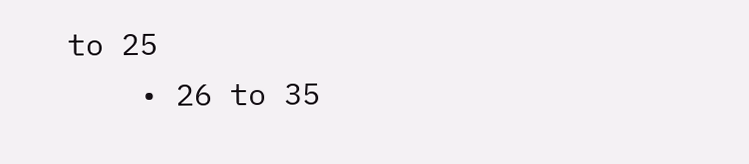to 25
    • 26 to 35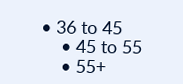• 36 to 45
    • 45 to 55
    • 55+